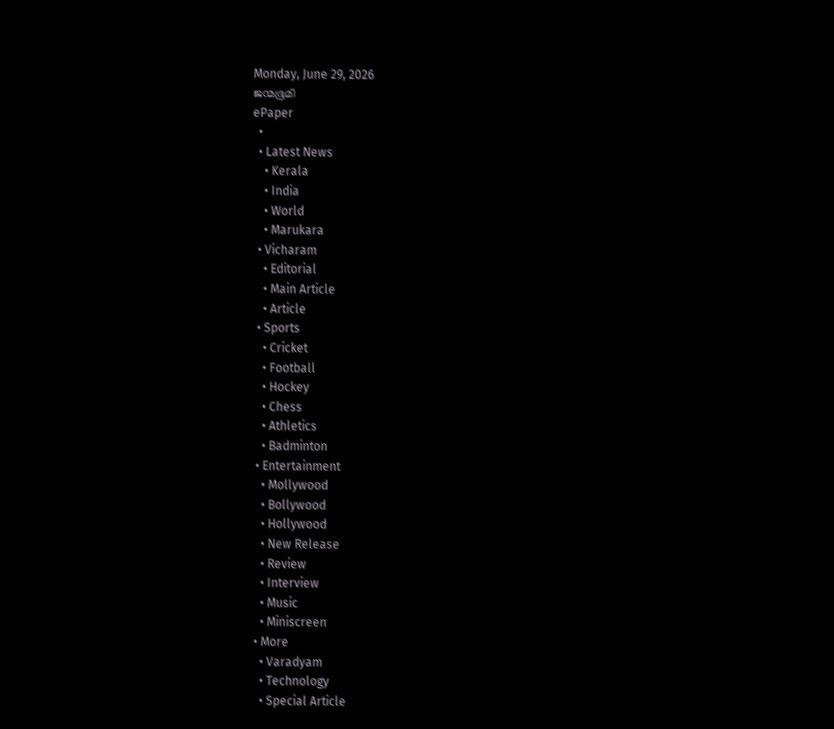Monday, June 29, 2026
ജന്മഭൂമി
ePaper
  •
  • Latest News
    • Kerala
    • India
    • World
    • Marukara
  • Vicharam
    • Editorial
    • Main Article
    • Article
  • Sports
    • Cricket
    • Football
    • Hockey
    • Chess
    • Athletics
    • Badminton
  • Entertainment
    • Mollywood
    • Bollywood
    • Hollywood
    • New Release
    • Review
    • Interview
    • Music
    • Miniscreen
  • More
    • Varadyam
    • Technology
    • Special Article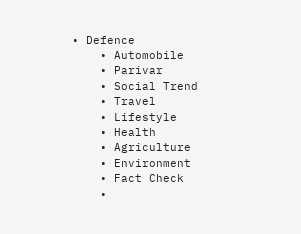• Defence
    • Automobile
    • Parivar
    • Social Trend
    • Travel
    • Lifestyle
    • Health
    • Agriculture
    • Environment
    • Fact Check
    •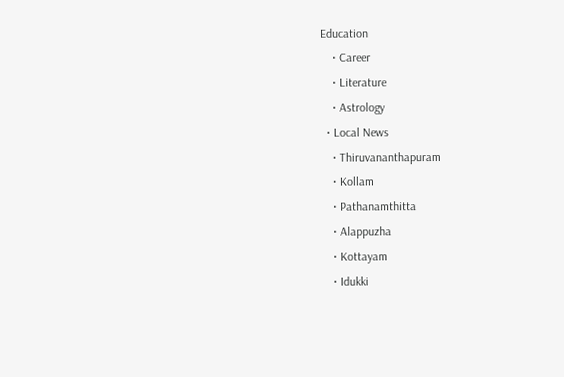Education
    • Career
    • Literature
    • Astrology
  • Local News
    • Thiruvananthapuram
    • Kollam
    • Pathanamthitta
    • Alappuzha
    • Kottayam
    • Idukki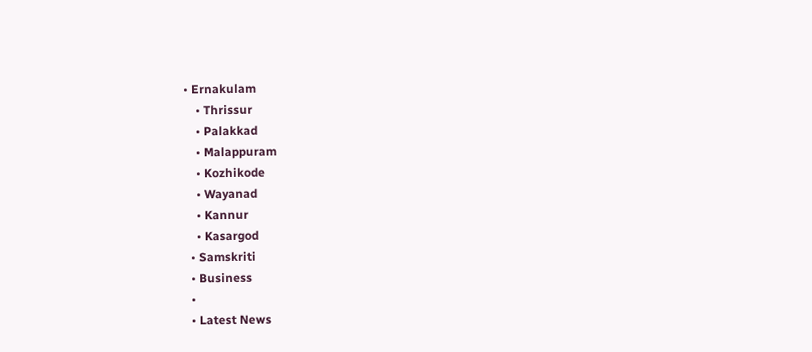• Ernakulam
    • Thrissur
    • Palakkad
    • Malappuram
    • Kozhikode
    • Wayanad
    • Kannur
    • Kasargod
  • Samskriti
  • Business
  •
  • Latest News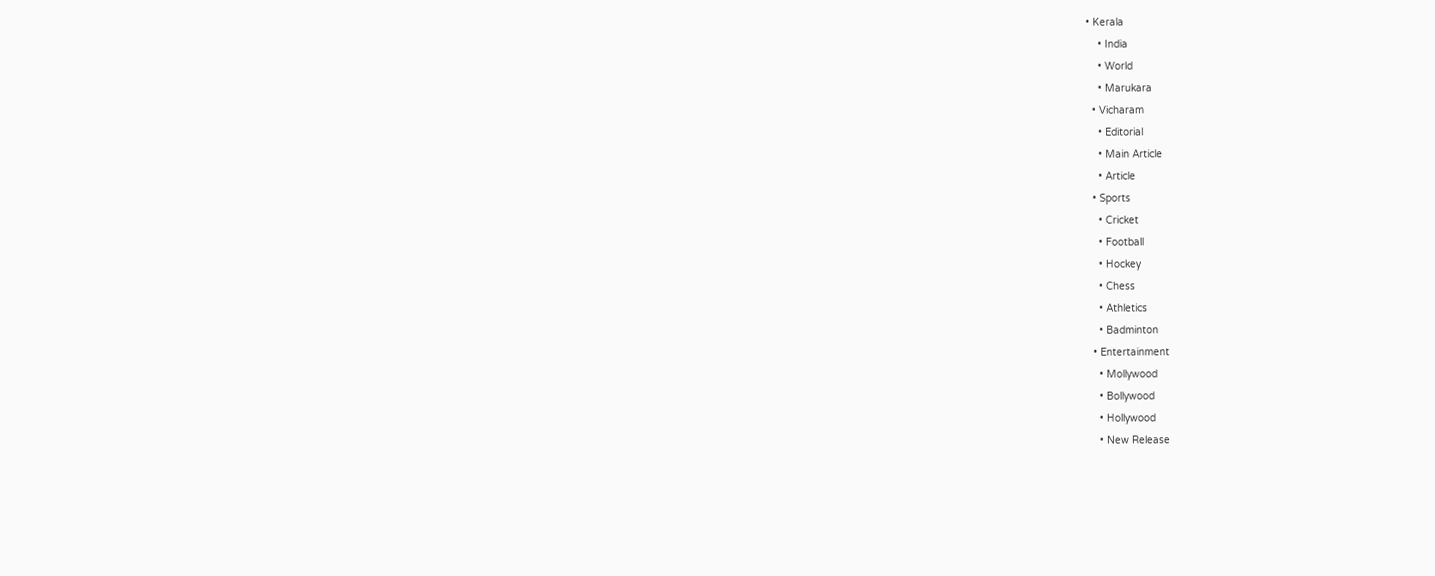• Kerala
    • India
    • World
    • Marukara
  • Vicharam
    • Editorial
    • Main Article
    • Article
  • Sports
    • Cricket
    • Football
    • Hockey
    • Chess
    • Athletics
    • Badminton
  • Entertainment
    • Mollywood
    • Bollywood
    • Hollywood
    • New Release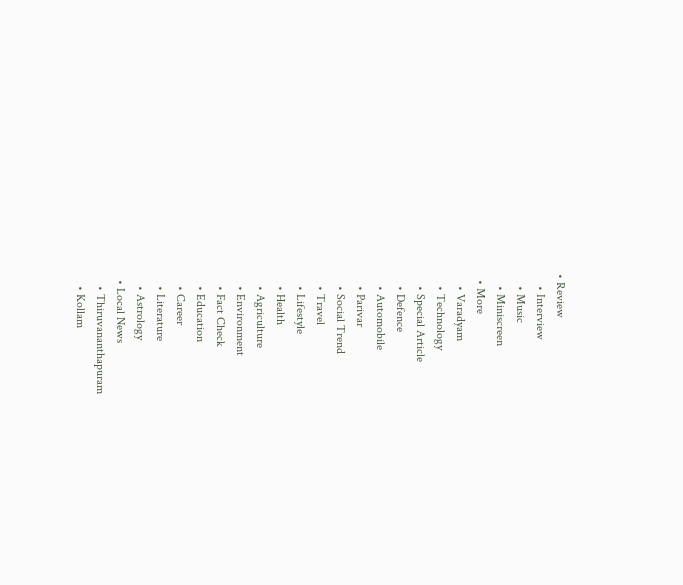• Review
    • Interview
    • Music
    • Miniscreen
  • More
    • Varadyam
    • Technology
    • Special Article
    • Defence
    • Automobile
    • Parivar
    • Social Trend
    • Travel
    • Lifestyle
    • Health
    • Agriculture
    • Environment
    • Fact Check
    • Education
    • Career
    • Literature
    • Astrology
  • Local News
    • Thiruvananthapuram
    • Kollam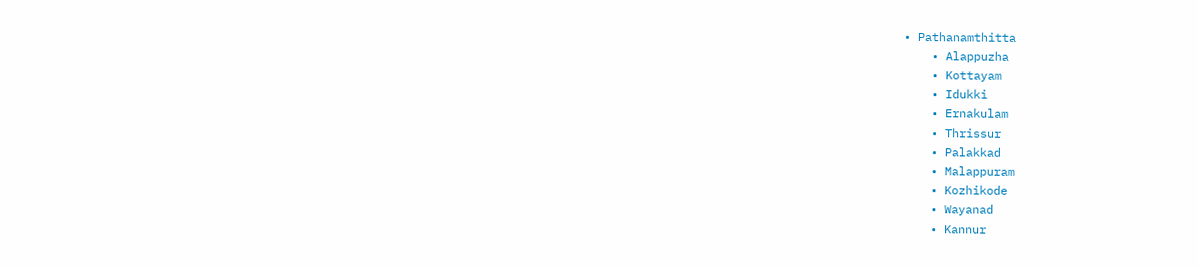• Pathanamthitta
    • Alappuzha
    • Kottayam
    • Idukki
    • Ernakulam
    • Thrissur
    • Palakkad
    • Malappuram
    • Kozhikode
    • Wayanad
    • Kannur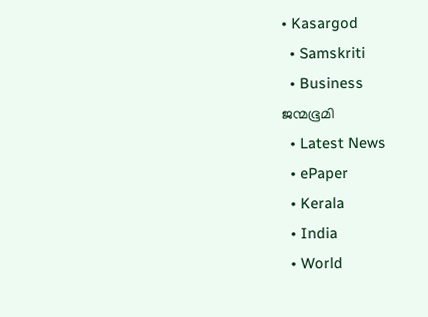• Kasargod
  • Samskriti
  • Business
ജന്മഭൂമി
  • Latest News
  • ePaper
  • Kerala
  • India
  • World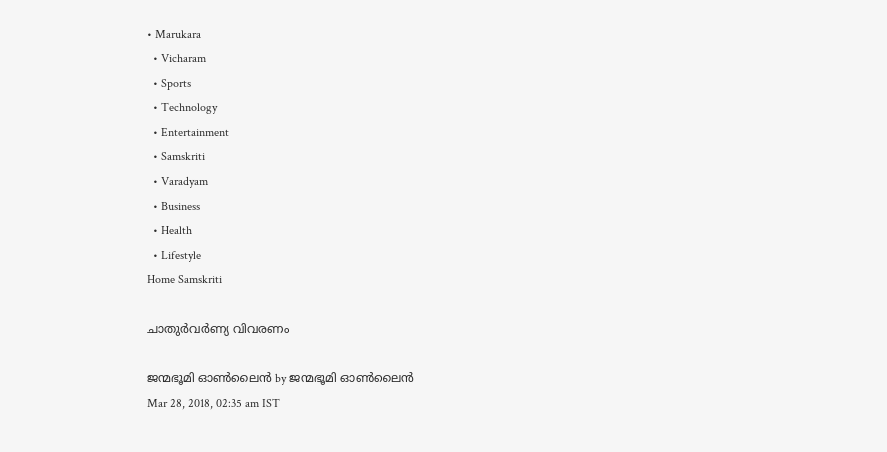• Marukara
  • Vicharam
  • Sports
  • Technology
  • Entertainment
  • Samskriti
  • Varadyam
  • Business
  • Health
  • Lifestyle
Home Samskriti

ചാതുര്‍വര്‍ണ്യ വിവരണം

ജന്മഭൂമി ഓണ്‍ലൈന്‍ by ജന്മഭൂമി ഓണ്‍ലൈന്‍
Mar 28, 2018, 02:35 am IST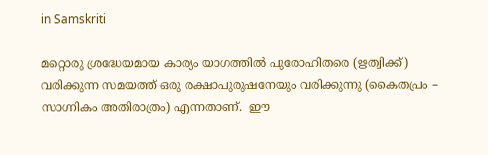in Samskriti

മറ്റൊരു ശ്രദ്ധേയമായ കാര്യം യാഗത്തില്‍ പുരോഹിതരെ (ഋത്വിക്ക്) വരിക്കുന്ന സമയത്ത് ഒരു രക്ഷാപുരുഷനേയും വരിക്കുന്നു (കൈതപ്രം – സാഗ്നികം അതിരാത്രം) എന്നതാണ്.  ഈ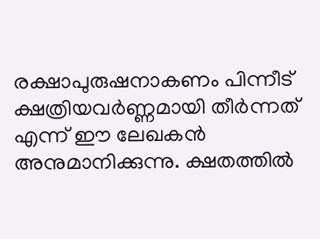രക്ഷാപുരുഷനാകണം പിന്നീട് ക്ഷത്രിയവര്‍ണ്ണമായി തീര്‍ന്നത് എന്ന് ഈ ലേഖകന്‍ അനുമാനിക്കുന്നു. ക്ഷതത്തില്‍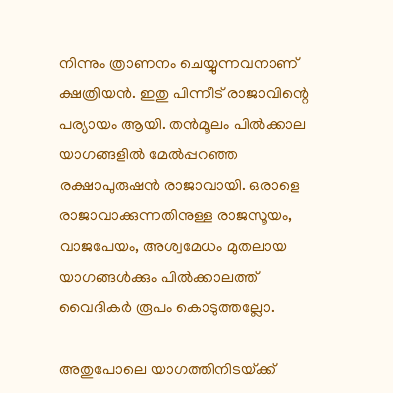നിന്നും ത്രാണനം ചെയ്യുന്നവനാണ് ക്ഷത്രിയന്‍. ഇതു പിന്നീട് രാജാവിന്റെ പര്യായം ആയി. തന്‍മൂലം പില്‍ക്കാല യാഗങ്ങളില്‍ മേല്‍പ്പറഞ്ഞ രക്ഷാപുരുഷന്‍ രാജാവായി. ഒരാളെ രാജാവാക്കുന്നതിനുള്ള രാജസൂയം, വാജപേയം, അശ്വമേധം മുതലായ യാഗങ്ങള്‍ക്കും പില്‍ക്കാലത്ത് വൈദികര്‍ രൂപം കൊടുത്തല്ലോ.

അതുപോലെ യാഗത്തിനിടയ്‌ക്ക്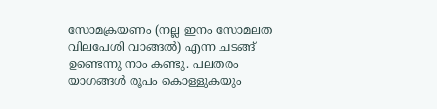സോമക്രയണം (നല്ല ഇനം സോമലത വിലപേശി വാങ്ങല്‍) എന്ന ചടങ്ങ് ഉണ്ടെന്നു നാം കണ്ടു. പലതരം യാഗങ്ങള്‍ രൂപം കൊള്ളുകയും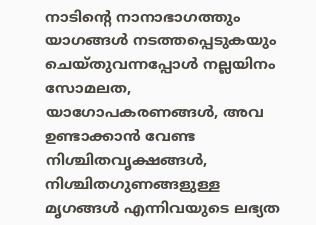നാടിന്റെ നാനാഭാഗത്തും യാഗങ്ങള്‍ നടത്തപ്പെടുകയും ചെയ്തുവന്നപ്പോള്‍ നല്ലയിനം സോമലത, യാഗോപകരണങ്ങള്‍, അവ ഉണ്ടാക്കാന്‍ വേണ്ട നിശ്ചിതവൃക്ഷങ്ങള്‍, നിശ്ചിതഗുണങ്ങളുള്ള മൃഗങ്ങള്‍ എന്നിവയുടെ ലഭ്യത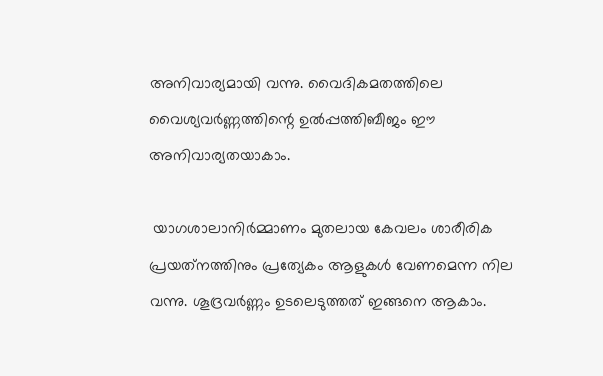അനിവാര്യമായി വന്നു. വൈദികമതത്തിലെ വൈശ്യവര്‍ണ്ണത്തിന്റെ ഉല്‍പ്പത്തിബീജം ഈ അനിവാര്യതയാകാം.

 യാഗശാലാനിര്‍മ്മാണം മുതലായ കേവലം ശാരീരിക പ്രയത്‌നത്തിനും പ്രത്യേകം ആളുകള്‍ വേണമെന്ന നില വന്നു. ശൂദ്രവര്‍ണ്ണം ഉടലെടുത്തത് ഇങ്ങനെ ആകാം.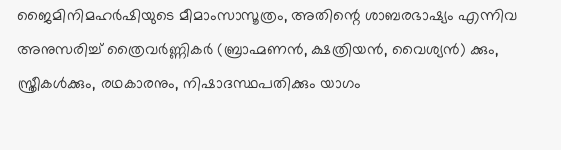ജൈമിനിമഹര്‍ഷിയുടെ മീമാംസാസൂത്രം, അതിന്റെ ശാബരഭാഷ്യം എന്നിവ അനുസരിച്ച് ത്രൈവര്‍ണ്ണികര്‍ (ബ്രാഹ്മണന്‍, ക്ഷത്രിയന്‍, വൈശ്യന്‍) ക്കും, സ്ത്രീകള്‍ക്കും, രഥകാരനും, നിഷാദസ്ഥപതിക്കും യാഗം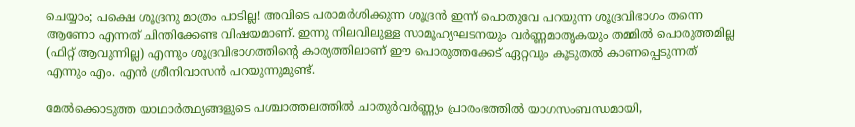ചെയ്യാം; പക്ഷെ ശൂദ്രനു മാത്രം പാടില്ല! അവിടെ പരാമര്‍ശിക്കുന്ന ശൂദ്രന്‍ ഇന്ന് പൊതുവേ പറയുന്ന ശൂദ്രവിഭാഗം തന്നെ ആണോ എന്നത് ചിന്തിക്കേണ്ട വിഷയമാണ്. ഇന്നു നിലവിലുള്ള സാമൂഹ്യഘടനയും വര്‍ണ്ണമാതൃകയും തമ്മില്‍ പൊരുത്തമില്ല (ഫിറ്റ് ആവുന്നില്ല) എന്നും ശൂദ്രവിഭാഗത്തിന്റെ കാര്യത്തിലാണ് ഈ പൊരുത്തക്കേട് ഏറ്റവും കൂടുതല്‍ കാണപ്പെടുന്നത് എന്നും എം. എന്‍ ശ്രീനിവാസന്‍ പറയുന്നുമുണ്ട്.

മേല്‍ക്കൊടുത്ത യാഥാര്‍ത്ഥ്യങ്ങളുടെ പശ്ചാത്തലത്തില്‍ ചാതുര്‍വര്‍ണ്ണ്യം പ്രാരംഭത്തില്‍ യാഗസംബന്ധമായി,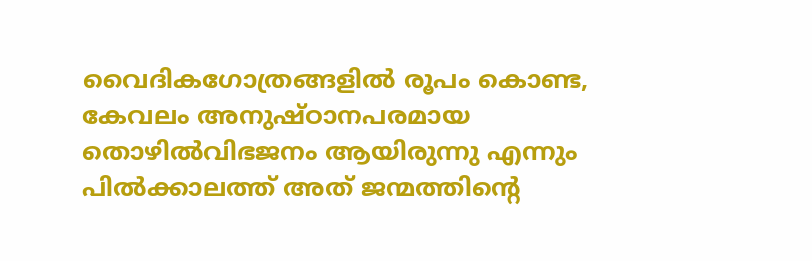വൈദികഗോത്രങ്ങളില്‍ രൂപം കൊണ്ട, കേവലം അനുഷ്ഠാനപരമായ തൊഴില്‍വിഭജനം ആയിരുന്നു എന്നും പില്‍ക്കാലത്ത് അത് ജന്മത്തിന്റെ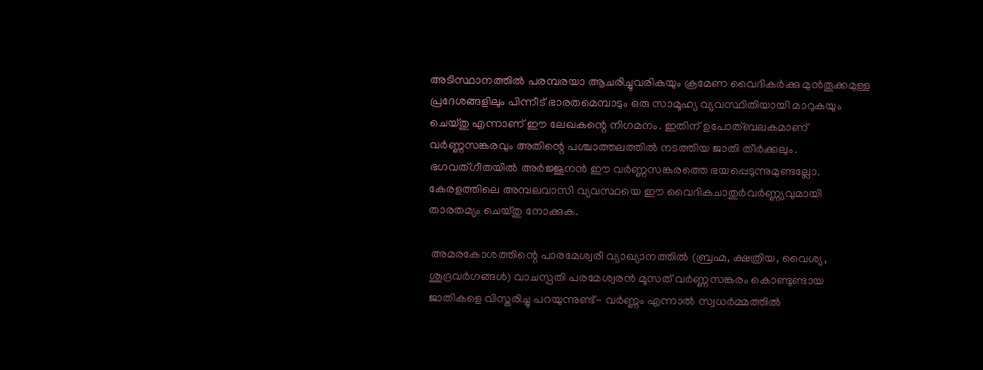അടിസ്ഥാനത്തില്‍ പരമ്പരയാ ആചരിച്ചുവരികയും ക്രമേണ വൈദികര്‍ക്കു മുന്‍തൂക്കമുള്ള പ്രദേശങ്ങളിലും പിന്നീട് ഭാരതമെമ്പാടും ഒരു സാമൂഹ്യ വ്യവസ്ഥിതിയായി മാറുകയും ചെയ്തു എന്നാണ് ഈ ലേഖകന്റെ നിഗമനം. ഇതിന് ഉപോത്ബലകമാണ് വര്‍ണ്ണസങ്കരവും അതിന്റെ പശ്ചാത്തലത്തില്‍ നടത്തിയ ജാതി തീര്‍ക്കലും. ഭഗവത്ഗീതയില്‍ അര്‍ജ്ജുനന്‍ ഈ വര്‍ണ്ണസങ്കരത്തെ ഭയപ്പെടുന്നുമുണ്ടല്ലോ. കേരളത്തിലെ അമ്പലവാസി വ്യവസ്ഥയെ ഈ വൈദികചാതുര്‍വര്‍ണ്ണ്യവുമായി താരതമ്യം ചെയ്തു നോക്കുക.

 അമരകോശത്തിന്റെ പാരമേശ്വരീ വ്യാഖ്യാനത്തില്‍ (ബ്രഹ്മ, ക്ഷത്രിയ, വൈശ്യ, ശൂദ്രവര്‍ഗങ്ങള്‍) വാചസ്പതി പരമേശ്വരന്‍ മൂസത് വര്‍ണ്ണസങ്കരം കൊണ്ടുണ്ടായ ജാതികളെ വിസ്തരിച്ചു പറയുന്നുണ്ട്- വര്‍ണ്ണം എന്നാല്‍ സ്വധര്‍മ്മത്തില്‍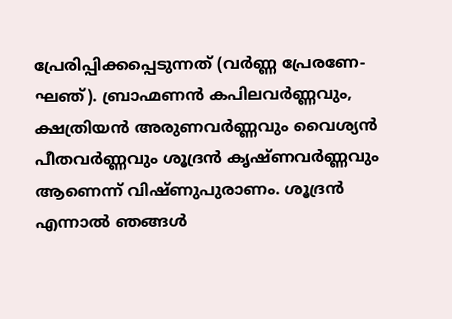പ്രേരിപ്പിക്കപ്പെടുന്നത് (വര്‍ണ്ണ പ്രേരണേ- ഘഞ്). ബ്രാഹ്മണന്‍ കപിലവര്‍ണ്ണവും, ക്ഷത്രിയന്‍ അരുണവര്‍ണ്ണവും വൈശ്യന്‍ പീതവര്‍ണ്ണവും ശൂദ്രന്‍ കൃഷ്ണവര്‍ണ്ണവും ആണെന്ന് വിഷ്ണുപുരാണം. ശൂദ്രന്‍ എന്നാല്‍ ഞങ്ങള്‍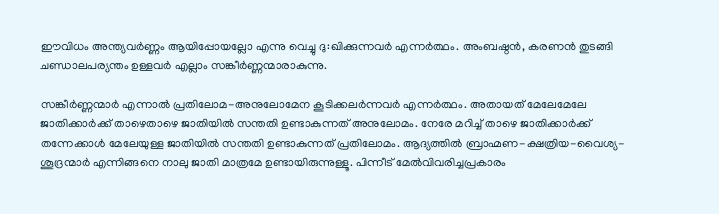ഈവിധം അന്ത്യവര്‍ണ്ണം ആയിപ്പോയല്ലോ എന്നു വെച്ചു ദു:ഖിക്കുന്നവര്‍ എന്നര്‍ത്ഥം. അംബഷ്ഠന്‍, കരണന്‍ തുടങ്ങി ചണ്ഡാലപര്യന്തം ഉള്ളവര്‍ എല്ലാം സങ്കീര്‍ണ്ണന്മാരാകുന്നു.

സങ്കീര്‍ണ്ണന്മാര്‍ എന്നാല്‍ പ്രതിലോമ-അനുലോമേന കൂടിക്കലര്‍ന്നവര്‍ എന്നര്‍ത്ഥം. അതായത് മേലേമേലേ ജാതിക്കാര്‍ക്ക് താഴെതാഴെ ജാതിയില്‍ സന്തതി ഉണ്ടാകുന്നത് അനുലോമം. നേരേ മറിച്ച് താഴെ ജാതിക്കാര്‍ക്ക് തന്നേക്കാള്‍ മേലേയുള്ള ജാതിയില്‍ സന്തതി ഉണ്ടാകുന്നത് പ്രതിലോമം. ആദ്യത്തില്‍ ബ്രാഹ്മണ-ക്ഷത്രിയ-വൈശ്യ-ശൂദ്രന്മാര്‍ എന്നിങ്ങനെ നാലു ജാതി മാത്രമേ ഉണ്ടായിരുന്നുള്ളൂ. പിന്നീട് മേല്‍വിവരിച്ചപ്രകാരം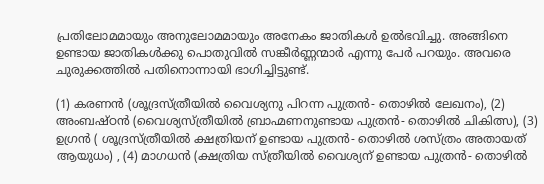പ്രതിലോമമായും അനുലോമമായും അനേകം ജാതികള്‍ ഉല്‍ഭവിച്ചു. അങ്ങിനെ ഉണ്ടായ ജാതികള്‍ക്കു പൊതുവില്‍ സങ്കീര്‍ണ്ണന്മാര്‍ എന്നു പേര്‍ പറയും. അവരെ ചുരുക്കത്തില്‍ പതിനൊന്നായി ഭാഗിച്ചിട്ടുണ്ട്.

(1) കരണന്‍ (ശൂദ്രസ്ത്രീയില്‍ വൈശ്യനു പിറന്ന പുത്രന്‍- തൊഴില്‍ ലേഖനം), (2) അംബഷ്ഠന്‍ (വൈശ്യസ്ത്രീയില്‍ ബ്രാഹ്മണനുണ്ടായ പുത്രന്‍- തൊഴില്‍ ചികിത്സ), (3) ഉഗ്രന്‍ ( ശൂദ്രസ്ത്രീയില്‍ ക്ഷത്രിയന് ഉണ്ടായ പുത്രന്‍- തൊഴില്‍ ശസ്ത്രം അതായത് ആയുധം) , (4) മാഗധന്‍ (ക്ഷത്രിയ സ്ത്രീയില്‍ വൈശ്യന് ഉണ്ടായ പുത്രന്‍- തൊഴില്‍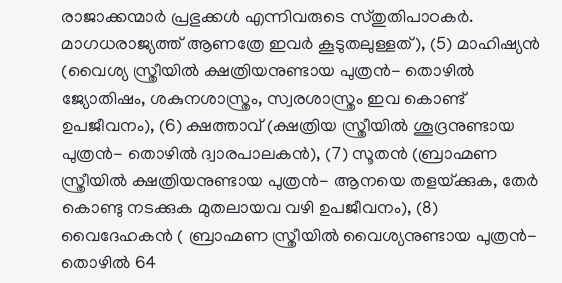രാജാക്കന്മാര്‍ പ്രഭുക്കള്‍ എന്നിവരുടെ സ്തുതിപാഠകര്‍. മാഗധരാജ്യത്ത് ആണത്രേ ഇവര്‍ കൂടുതലുള്ളത്), (5) മാഹിഷ്യന്‍ (വൈശ്യ സ്ത്രീയില്‍ ക്ഷത്രിയനുണ്ടായ പുത്രന്‍- തൊഴില്‍ ജ്യോതിഷം, ശകുനശാസ്ത്രം, സ്വരശാസ്ത്രം ഇവ കൊണ്ട് ഉപജീവനം), (6) ക്ഷത്താവ് (ക്ഷത്രിയ സ്ത്രീയില്‍ ശൂദ്രനുണ്ടായ പുത്രന്‍- തൊഴില്‍ ദ്വാരപാലകന്‍), (7) സൂതന്‍ (ബ്രാഹ്മണ സ്ത്രീയില്‍ ക്ഷത്രിയനുണ്ടായ പുത്രന്‍- ആനയെ തളയ്‌ക്കുക, തേര്‍ കൊണ്ടു നടക്കുക മുതലായവ വഴി ഉപജീവനം), (8) വൈദേഹകന്‍ ( ബ്രാഹ്മണ സ്ത്രീയില്‍ വൈശ്യനുണ്ടായ പുത്രന്‍- തൊഴില്‍ 64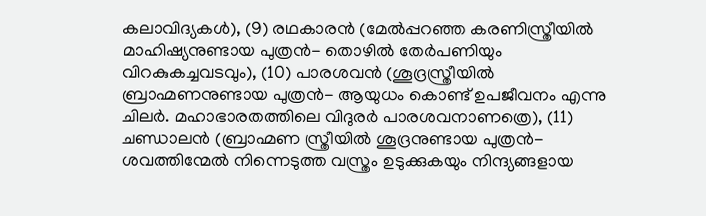കലാവിദ്യകള്‍), (9) രഥകാരന്‍ (മേല്‍പ്പറഞ്ഞ കരണിസ്ത്രീയില്‍ മാഹിഷ്യനുണ്ടായ പുത്രന്‍- തൊഴില്‍ തേര്‍പണിയും വിറകുകച്ചവടവും), (10) പാരശവന്‍ (ശൂദ്രസ്ത്രീയില്‍ ബ്രാഹ്മണനുണ്ടായ പുത്രന്‍- ആയുധം കൊണ്ട് ഉപജീവനം എന്നു ചിലര്‍. മഹാഭാരതത്തിലെ വിദുരര്‍ പാരശവനാണത്രെ), (11) ചണ്ഡാലന്‍ (ബ്രാഹ്മണ സ്ത്രീയില്‍ ശൂദ്രനുണ്ടായ പുത്രന്‍- ശവത്തിന്മേല്‍ നിന്നെടുത്ത വസ്ത്രം ഉടുക്കുകയും നിന്ദ്യങ്ങളായ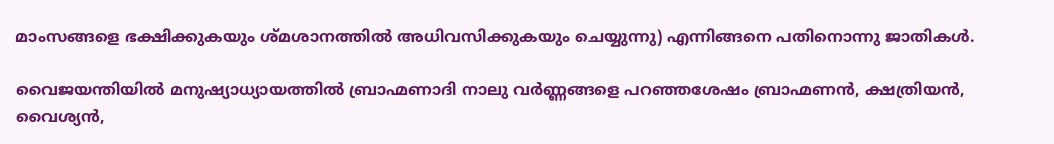മാംസങ്ങളെ ഭക്ഷിക്കുകയും ശ്മശാനത്തില്‍ അധിവസിക്കുകയും ചെയ്യുന്നു) എന്നിങ്ങനെ പതിനൊന്നു ജാതികള്‍.

വൈജയന്തിയില്‍ മനുഷ്യാധ്യായത്തില്‍ ബ്രാഹ്മണാദി നാലു വര്‍ണ്ണങ്ങളെ പറഞ്ഞശേഷം ബ്രാഹ്മണന്‍, ക്ഷത്രിയന്‍, വൈശ്യന്‍,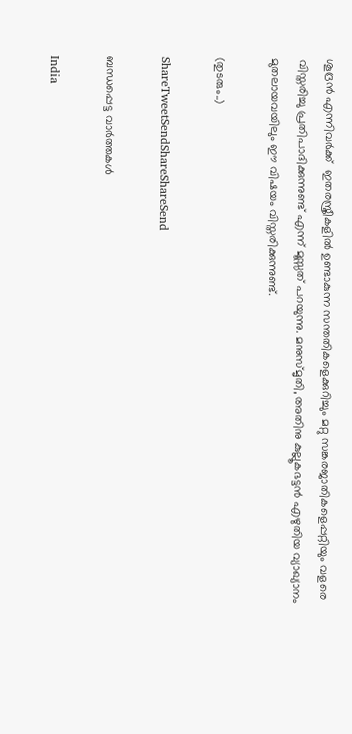ശൂദ്രന്‍ എന്നിവര്‍ക്ക്  ഇതരസ്ത്രീകളില്‍ ഉണ്ടാകുന്ന സന്തതികളെക്കുറിച്ചും മറ്റു സങ്കരജാതികളെപ്പറ്റിയും വളരെ വിസ്തരിച്ചു പ്രതിപാദിക്കുന്നുണ്ട് എന്ന് മൂസ്സത് പറയുന്നു. മനുസ്മൃതി, അതിനു കുല്ലൂകഭട്ടന്‍ എഴുതിയ വ്യാഖ്യാനം മുതലായവയിലും ഈ വിഷയം വിസ്തരിക്കുന്നുണ്ട്.

(തുടരും..)

ShareTweetSendShareShareSend

ബന്ധപ്പെട്ട വാര്‍ത്തകള്‍

India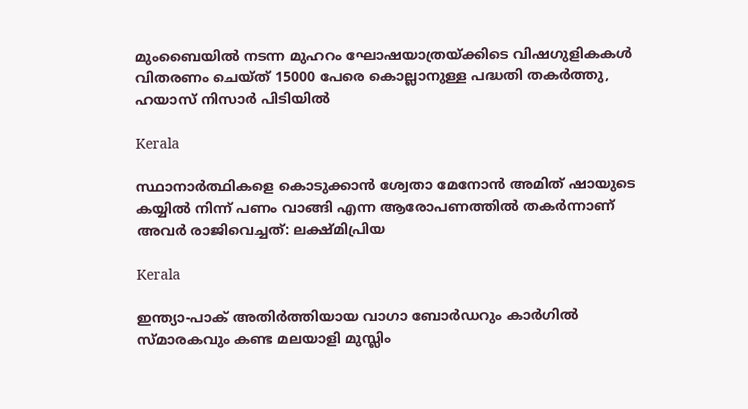മുംബൈയിൽ നടന്ന മുഹറം ഘോഷയാത്രയ്‌ക്കിടെ വിഷഗുളികകള്‍ വിതരണം ചെയ്ത് 15000 പേരെ കൊല്ലാനുള്ള പദ്ധതി തകര്‍ത്തു, ഹയാസ് നിസാര്‍ പിടിയില്‍

Kerala

സ്ഥാനാർത്ഥികളെ കൊടുക്കാൻ ശ്വേതാ മേനോൻ അമിത് ഷായുടെ കയ്യിൽ നിന്ന് പണം വാങ്ങി എന്ന ആരോപണത്തില്‍ തകര്‍ന്നാണ് അവര്‍ രാജിവെച്ചത്: ലക്ഷ്മിപ്രിയ

Kerala

ഇന്ത്യാ-പാക് അതിര്‍ത്തിയായ വാഗാ ബോര്‍ഡറും കാര്‍ഗില്‍ സ്മാരകവും കണ്ട മലയാളി മുസ്ലിം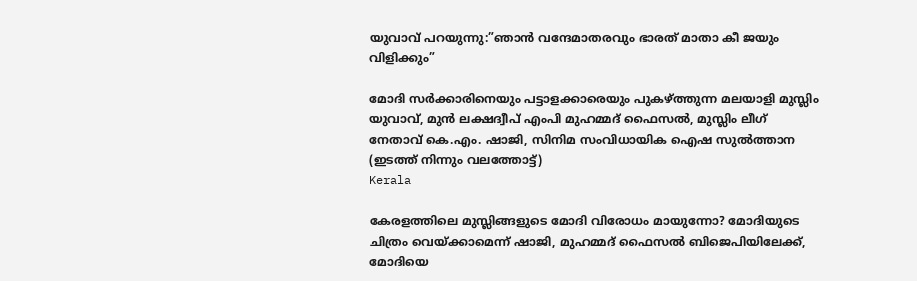യുവാവ് പറയുന്നു:”ഞാന്‍ വന്ദേമാതരവും ഭാരത് മാതാ കീ ജയും വിളിക്കും”

മോദി സര്‍ക്കാരിനെയും പട്ടാളക്കാരെയും പുകഴ്ത്തുന്ന മലയാളി മുസ്ലിം യുവാവ്, മുന്‍ ലക്ഷദ്വീപ് എംപി മുഹമ്മദ് ഫൈസല്‍, മുസ്ലിം ലീഗ് നേതാവ് കെ.എം. ഷാജി, സിനിമ സംവിധായിക ഐഷ സുല്‍ത്താന (ഇടത്ത് നിന്നും വലത്തോട്ട്)
Kerala

കേരളത്തിലെ മുസ്ലിങ്ങളുടെ മോദി വിരോധം മായുന്നോ? മോദിയുടെ ചിത്രം വെയ്‌ക്കാമെന്ന് ഷാജി, മുഹമ്മദ് ഫൈസല്‍ ബിജെപിയിലേക്ക്, മോദിയെ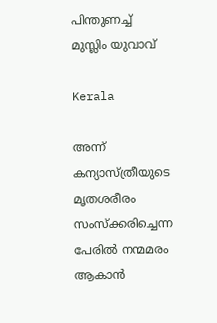പിന്തുണച്ച് മുസ്ലിം യുവാവ്

Kerala

അന്ന് കന്യാസ്ത്രീയുടെ മൃതശരീരം സംസ്ക്കരിച്ചെന്ന പേരിൽ നന്മമരം ആകാൻ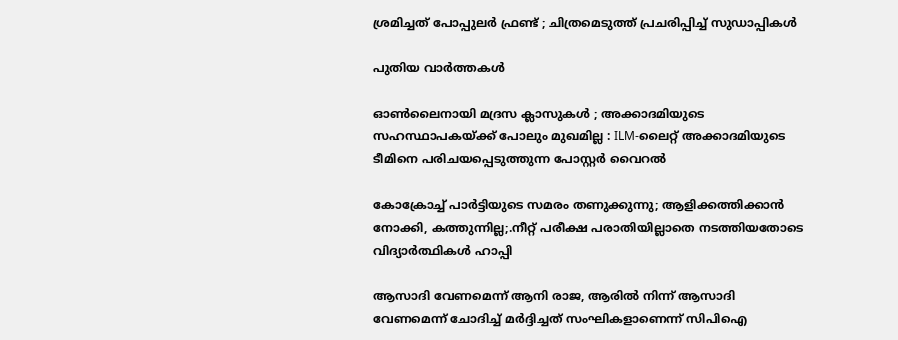ശ്രമിച്ചത് പോപ്പുലർ ഫ്രണ്ട് ; ചിത്രമെടുത്ത് പ്രചരിപ്പിച്ച് സുഡാപ്പികൾ

പുതിയ വാര്‍ത്തകള്‍

ഓൺലൈനായി മദ്രസ ക്ലാസുകൾ ; അക്കാദമിയുടെ സഹസ്ഥാപകയ്‌ക്ക് പോലും മുഖമില്ല : ILM-ലൈറ്റ് അക്കാദമിയുടെ ടീമിനെ പരിചയപ്പെടുത്തുന്ന പോസ്റ്റർ വൈറൽ

കോക്രോച്ച് പാര്‍ട്ടിയുടെ സമരം തണുക്കുന്നു; ആളിക്കത്തിക്കാന്‍ നോക്കി, കത്തുന്നില്ല;.നീറ്റ് പരീക്ഷ പരാതിയില്ലാതെ നടത്തിയതോടെ വിദ്യാര്‍ത്ഥികള്‍ ഹാപ്പി

ആസാദി വേണമെന്ന് ആനി രാജ, ആരില്‍ നിന്ന് ആസാദി വേണമെന്ന് ചോദിച്ച് മര്‍ദ്ദിച്ചത് സംഘികളാണെന്ന് സിപിഐ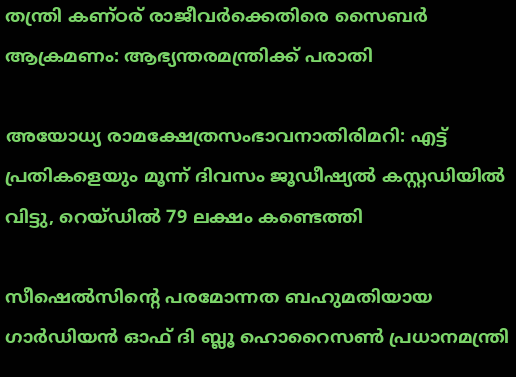തന്ത്രി കണ്ഠര് രാജീവര്‍ക്കെതിരെ സൈബര്‍ ആക്രമണം: ആഭ്യന്തരമന്ത്രിക്ക് പരാതി

അയോധ്യ രാമക്ഷേത്രസംഭാവനാതിരിമറി: എട്ട് പ്രതികളെയും മൂന്ന് ദിവസം ജൂഡീഷ്യല്‍ കസ്റ്റഡിയില്‍ വിട്ടു, റെയ്ഡില്‍ 79 ലക്ഷം കണ്ടെത്തി

സീഷെല്‍സിന്റെ പരമോന്നത ബഹുമതിയായ ഗാര്‍ഡിയന്‍ ഓഫ് ദി ബ്ലൂ ഹൊറൈസണ്‍ പ്രധാനമന്ത്രി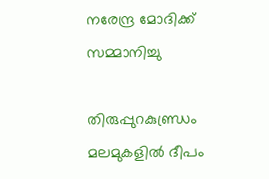നരേന്ദ്ര മോദിക്ക് സമ്മാനിച്ചു

തിരുപ്പുറകുണ്ഡ്രം മലമുകളില്‍ ദീപം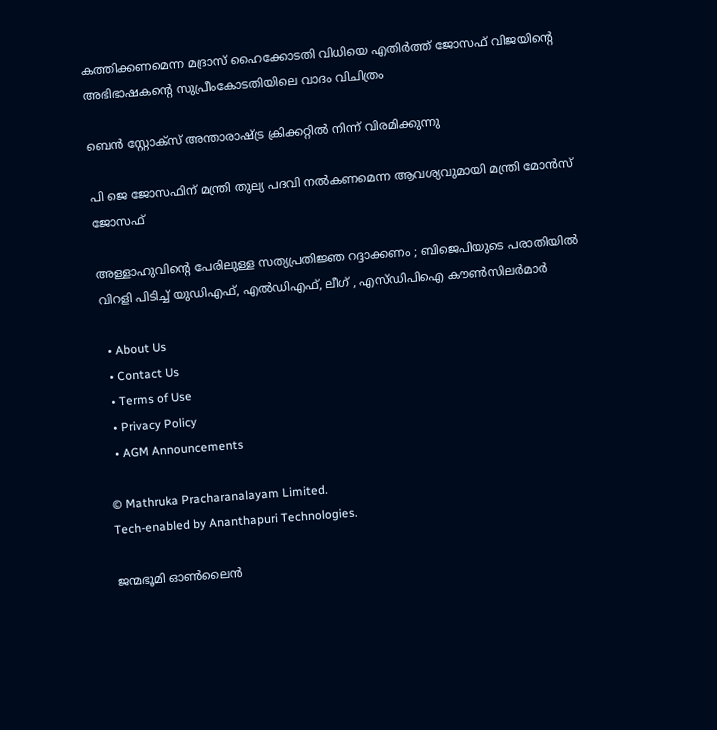കത്തിക്കണമെന്ന മദ്രാസ് ഹൈക്കോടതി വിധിയെ എതിര്‍ത്ത് ജോസഫ് വിജയിന്റെ അഭിഭാഷകന്റെ സുപ്രീംകോടതിയിലെ വാദം വിചിത്രം

ബെന്‍ സ്റ്റോക്സ് അന്താരാഷ്‌ട്ര ക്രിക്കറ്റില്‍ നിന്ന് വിരമിക്കുന്നു

പി ജെ ജോസഫിന് മന്ത്രി തുല്യ പദവി നല്‍കണമെന്ന ആവശ്യവുമായി മന്ത്രി മോന്‍സ് ജോസഫ്

അള്ളാഹുവിന്റെ പേരിലുള്ള സത്യപ്രതിജ്ഞ റദ്ദാക്കണം ; ബിജെപിയുടെ പരാതിയിൽ വിറളി പിടിച്ച് യുഡിഎഫ്, എൽഡിഎഫ്, ലീഗ് , എസ്ഡിപിഐ കൗൺസിലർമാർ

  • About Us
  • Contact Us
  • Terms of Use
  • Privacy Policy
  • AGM Announcements

© Mathruka Pracharanalayam Limited.
Tech-enabled by Ananthapuri Technologies.

ജന്മഭൂമി ഓണ്‍ലൈന്‍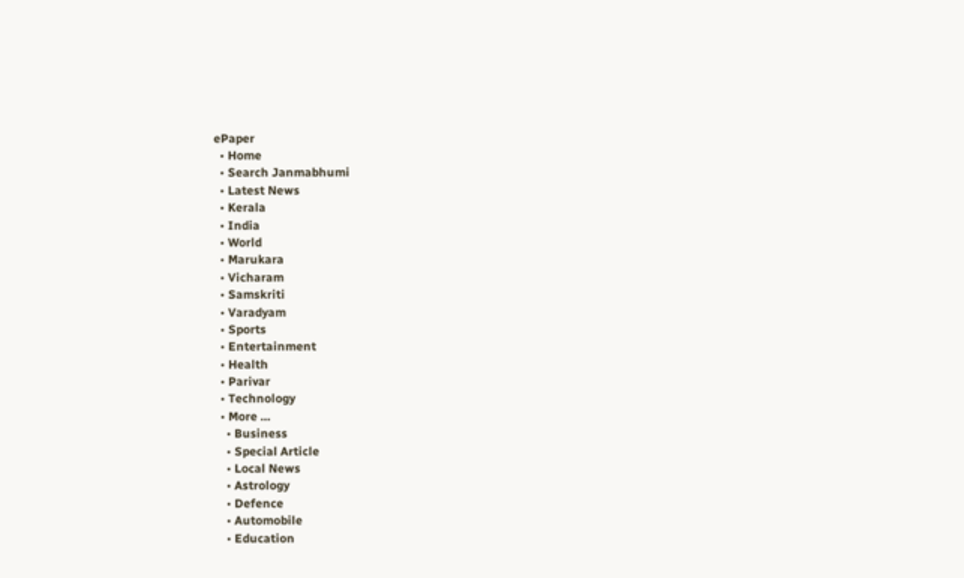ePaper
  • Home
  • Search Janmabhumi
  • Latest News
  • Kerala
  • India
  • World
  • Marukara
  • Vicharam
  • Samskriti
  • Varadyam
  • Sports
  • Entertainment
  • Health
  • Parivar
  • Technology
  • More …
    • Business
    • Special Article
    • Local News
    • Astrology
    • Defence
    • Automobile
    • Education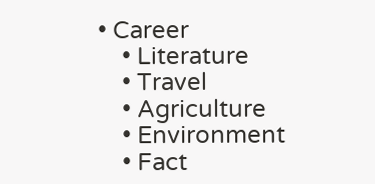• Career
    • Literature
    • Travel
    • Agriculture
    • Environment
    • Fact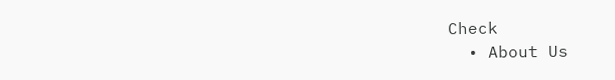Check
  • About Us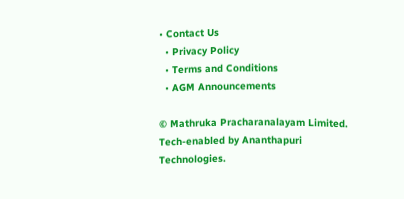• Contact Us
  • Privacy Policy
  • Terms and Conditions
  • AGM Announcements

© Mathruka Pracharanalayam Limited.
Tech-enabled by Ananthapuri Technologies.